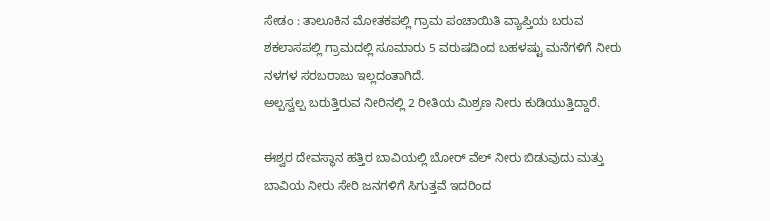ಸೇಡಂ : ತಾಲೂಕಿನ ಮೋತಕಪಲ್ಲಿ ಗ್ರಾಮ ಪಂಚಾಯಿತಿ ವ್ಯಾಪ್ತಿಯ ಬರುವ ಶಕಲಾಸಪಲ್ಲಿ ಗ್ರಾಮದಲ್ಲಿ ಸೂಮಾರು 5 ವರುಷದಿಂದ ಬಹಳಷ್ಟು ಮನೆಗಳಿಗೆ ನೀರು ನಳಗಳ ಸರಬರಾಜು ಇಲ್ಲದಂತಾಗಿದೆ.
ಅಲ್ಪಸ್ವಲ್ಪ ಬರುತ್ತಿರುವ ನೀರಿನಲ್ಲಿ 2 ರೀತಿಯ ಮಿಶ್ರಣ ನೀರು ಕುಡಿಯುತ್ತಿದ್ದಾರೆ.

ಈಶ್ವರ ದೇವಸ್ಥಾನ ಹತ್ತಿರ ಬಾವಿಯಲ್ಲಿ ಬೋರ್ ವೆಲ್ ನೀರು ಬಿಡುವುದು ಮತ್ತು ಬಾವಿಯ ನೀರು ಸೇರಿ ಜನಗಳಿಗೆ ಸಿಗುತ್ತವೆ ಇದರಿಂದ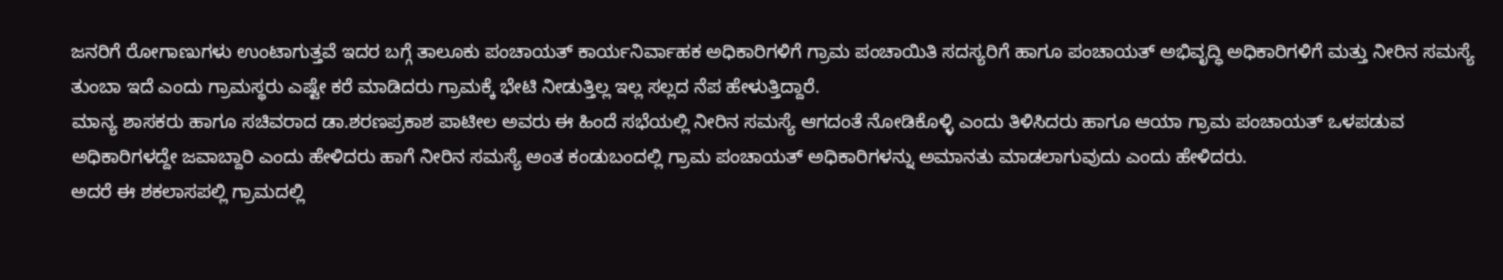ಜನರಿಗೆ ರೋಗಾಣುಗಳು ಉಂಟಾಗುತ್ತವೆ ಇದರ ಬಗ್ಗೆ ತಾಲೂಕು ಪಂಚಾಯತ್ ಕಾರ್ಯನಿರ್ವಾಹಕ ಅಧಿಕಾರಿಗಳಿಗೆ ಗ್ರಾಮ ಪಂಚಾಯಿತಿ ಸದಸ್ಯರಿಗೆ ಹಾಗೂ ಪಂಚಾಯತ್ ಅಭಿವೃದ್ಧಿ ಅಧಿಕಾರಿಗಳಿಗೆ ಮತ್ತು ನೀರಿನ ಸಮಸ್ಯೆ ತುಂಬಾ ಇದೆ ಎಂದು ಗ್ರಾಮಸ್ಥರು ಎಷ್ಟೇ ಕರೆ ಮಾಡಿದರು ಗ್ರಾಮಕ್ಕೆ ಭೇಟಿ ನೀಡುತ್ತಿಲ್ಲ ಇಲ್ಲ ಸಲ್ಲದ ನೆಪ ಹೇಳುತ್ತಿದ್ದಾರೆ.
ಮಾನ್ಯ ಶಾಸಕರು ಹಾಗೂ ಸಚಿವರಾದ ಡಾ.ಶರಣಪ್ರಕಾಶ ಪಾಟೀಲ ಅವರು ಈ ಹಿಂದೆ ಸಭೆಯಲ್ಲಿ ನೀರಿನ ಸಮಸ್ಯೆ ಆಗದಂತೆ ನೋಡಿಕೊಳ್ಳಿ ಎಂದು ತಿಳಿಸಿದರು ಹಾಗೂ ಆಯಾ ಗ್ರಾಮ ಪಂಚಾಯತ್ ಒಳಪಡುವ ಅಧಿಕಾರಿಗಳದ್ದೇ ಜವಾಬ್ದಾರಿ ಎಂದು ಹೇಳಿದರು ಹಾಗೆ ನೀರಿನ ಸಮಸ್ಯೆ ಅಂತ ಕಂಡುಬಂದಲ್ಲಿ ಗ್ರಾಮ ಪಂಚಾಯತ್ ಅಧಿಕಾರಿಗಳನ್ನು ಅಮಾನತು ಮಾಡಲಾಗುವುದು ಎಂದು ಹೇಳಿದರು.
ಅದರೆ ಈ ಶಕಲಾಸಪಲ್ಲಿ ಗ್ರಾಮದಲ್ಲಿ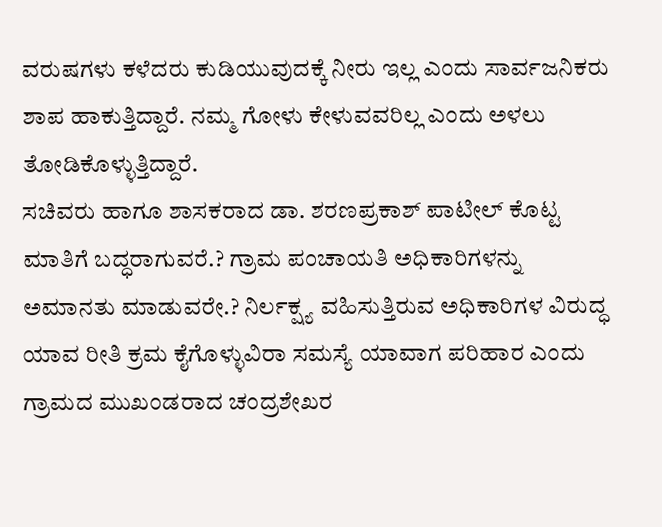ವರುಷಗಳು ಕಳೆದರು ಕುಡಿಯುವುದಕ್ಕೆ ನೀರು ಇಲ್ಲ ಎಂದು ಸಾರ್ವಜನಿಕರು ಶಾಪ ಹಾಕುತ್ತಿದ್ದಾರೆ. ನಮ್ಮ ಗೋಳು ಕೇಳುವವರಿಲ್ಲ ಎಂದು ಅಳಲು ತೋಡಿಕೊಳ್ಳುತ್ತಿದ್ದಾರೆ.
ಸಚಿವರು ಹಾಗೂ ಶಾಸಕರಾದ ಡಾ. ಶರಣಪ್ರಕಾಶ್ ಪಾಟೀಲ್ ಕೊಟ್ಟ ಮಾತಿಗೆ ಬದ್ಧರಾಗುವರೆ.? ಗ್ರಾಮ ಪಂಚಾಯತಿ ಅಧಿಕಾರಿಗಳನ್ನು ಅಮಾನತು ಮಾಡುವರೇ.? ನಿರ್ಲಕ್ಷ್ಯ ವಹಿಸುತ್ತಿರುವ ಅಧಿಕಾರಿಗಳ ವಿರುದ್ಧ ಯಾವ ರೀತಿ ಕ್ರಮ ಕೈಗೊಳ್ಳುವಿರಾ ಸಮಸ್ಯೆ ಯಾವಾಗ ಪರಿಹಾರ ಎಂದು ಗ್ರಾಮದ ಮುಖಂಡರಾದ ಚಂದ್ರಶೇಖರ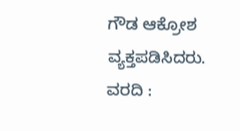ಗೌಡ ಆಕ್ರೋಶ ವ್ಯಕ್ತಪಡಿಸಿದರು.
ವರದಿ :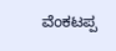ವೆಂಕಟಪ್ಪ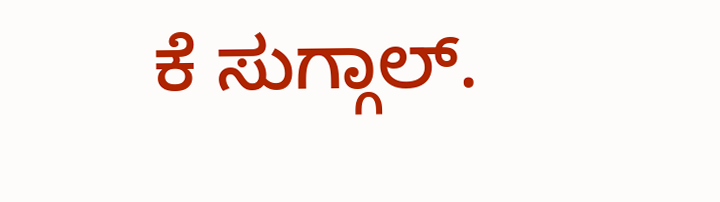ಕೆ ಸುಗ್ಗಾಲ್.